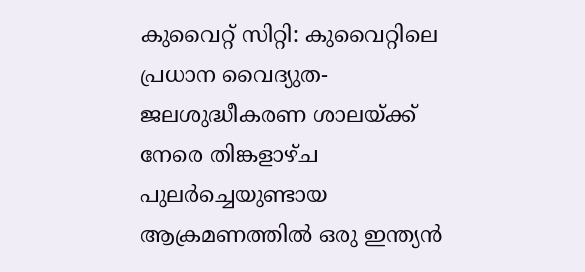കുവൈറ്റ് സിറ്റി: കുവൈറ്റിലെ പ്രധാന വൈദ്യുത-ജലശുദ്ധീകരണ ശാലയ്ക്ക് നേരെ തിങ്കളാഴ്ച പുലർച്ചെയുണ്ടായ ആക്രമണത്തിൽ ഒരു ഇന്ത്യൻ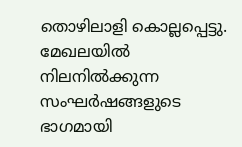തൊഴിലാളി കൊല്ലപ്പെട്ടു. മേഖലയിൽ നിലനിൽക്കുന്ന സംഘർഷങ്ങളുടെ ഭാഗമായി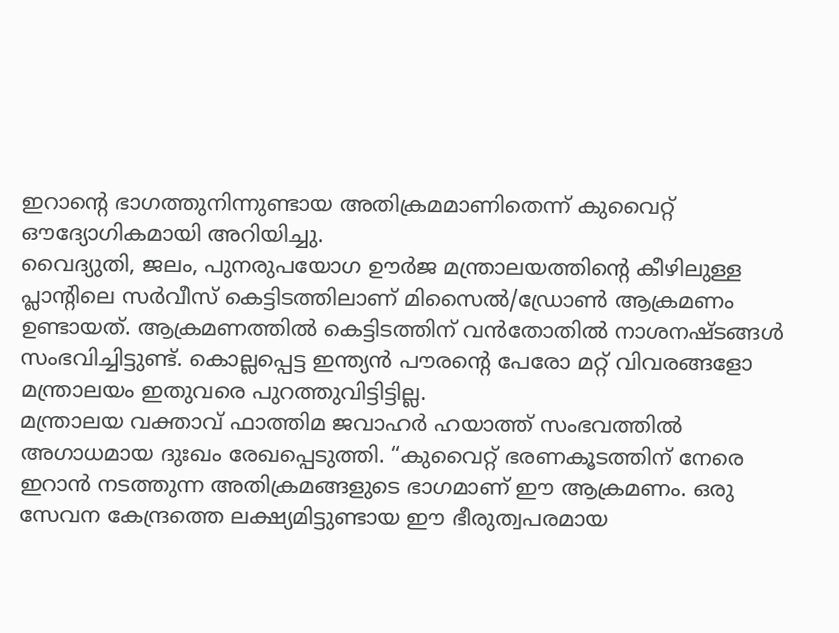ഇറാന്റെ ഭാഗത്തുനിന്നുണ്ടായ അതിക്രമമാണിതെന്ന് കുവൈറ്റ് ഔദ്യോഗികമായി അറിയിച്ചു.
വൈദ്യുതി, ജലം, പുനരുപയോഗ ഊർജ മന്ത്രാലയത്തിന്റെ കീഴിലുള്ള പ്ലാന്റിലെ സർവീസ് കെട്ടിടത്തിലാണ് മിസൈൽ/ഡ്രോൺ ആക്രമണം ഉണ്ടായത്. ആക്രമണത്തിൽ കെട്ടിടത്തിന് വൻതോതിൽ നാശനഷ്ടങ്ങൾ സംഭവിച്ചിട്ടുണ്ട്. കൊല്ലപ്പെട്ട ഇന്ത്യൻ പൗരന്റെ പേരോ മറ്റ് വിവരങ്ങളോ മന്ത്രാലയം ഇതുവരെ പുറത്തുവിട്ടിട്ടില്ല.
മന്ത്രാലയ വക്താവ് ഫാത്തിമ ജവാഹർ ഹയാത്ത് സംഭവത്തിൽ അഗാധമായ ദുഃഖം രേഖപ്പെടുത്തി. “കുവൈറ്റ് ഭരണകൂടത്തിന് നേരെ ഇറാൻ നടത്തുന്ന അതിക്രമങ്ങളുടെ ഭാഗമാണ് ഈ ആക്രമണം. ഒരു സേവന കേന്ദ്രത്തെ ലക്ഷ്യമിട്ടുണ്ടായ ഈ ഭീരുത്വപരമായ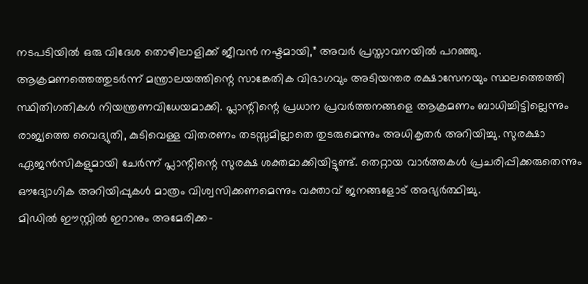നടപടിയിൽ ഒരു വിദേശ തൊഴിലാളിക്ക് ജീവൻ നഷ്ടമായി,” അവർ പ്രസ്താവനയിൽ പറഞ്ഞു.
ആക്രമണത്തെത്തുടർന്ന് മന്ത്രാലയത്തിന്റെ സാങ്കേതിക വിഭാഗവും അടിയന്തര രക്ഷാസേനയും സ്ഥലത്തെത്തി സ്ഥിതിഗതികൾ നിയന്ത്രണവിധേയമാക്കി. പ്ലാന്റിന്റെ പ്രധാന പ്രവർത്തനങ്ങളെ ആക്രമണം ബാധിച്ചിട്ടില്ലെന്നും രാജ്യത്തെ വൈദ്യുതി, കുടിവെള്ള വിതരണം തടസ്സമില്ലാതെ തുടരുമെന്നും അധികൃതർ അറിയിച്ചു. സുരക്ഷാ ഏജൻസികളുമായി ചേർന്ന് പ്ലാന്റിന്റെ സുരക്ഷ ശക്തമാക്കിയിട്ടുണ്ട്. തെറ്റായ വാർത്തകൾ പ്രചരിപ്പിക്കരുതെന്നും ഔദ്യോഗിക അറിയിപ്പുകൾ മാത്രം വിശ്വസിക്കണമെന്നും വക്താവ് ജനങ്ങളോട് അഭ്യർത്ഥിച്ചു.
മിഡിൽ ഈസ്റ്റിൽ ഇറാനും അമേരിക്ക-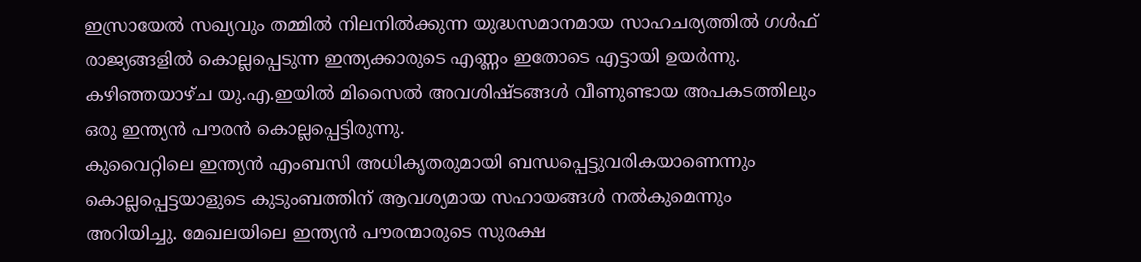ഇസ്രായേൽ സഖ്യവും തമ്മിൽ നിലനിൽക്കുന്ന യുദ്ധസമാനമായ സാഹചര്യത്തിൽ ഗൾഫ് രാജ്യങ്ങളിൽ കൊല്ലപ്പെടുന്ന ഇന്ത്യക്കാരുടെ എണ്ണം ഇതോടെ എട്ടായി ഉയർന്നു. കഴിഞ്ഞയാഴ്ച യു.എ.ഇയിൽ മിസൈൽ അവശിഷ്ടങ്ങൾ വീണുണ്ടായ അപകടത്തിലും ഒരു ഇന്ത്യൻ പൗരൻ കൊല്ലപ്പെട്ടിരുന്നു.
കുവൈറ്റിലെ ഇന്ത്യൻ എംബസി അധികൃതരുമായി ബന്ധപ്പെട്ടുവരികയാണെന്നും കൊല്ലപ്പെട്ടയാളുടെ കുടുംബത്തിന് ആവശ്യമായ സഹായങ്ങൾ നൽകുമെന്നും അറിയിച്ചു. മേഖലയിലെ ഇന്ത്യൻ പൗരന്മാരുടെ സുരക്ഷ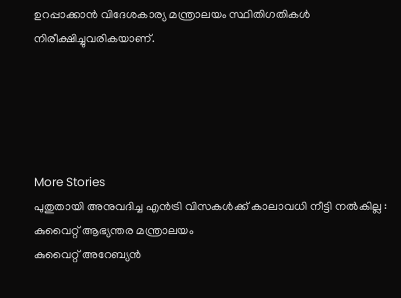ഉറപ്പാക്കാൻ വിദേശകാര്യ മന്ത്രാലയം സ്ഥിതിഗതികൾ നിരീക്ഷിച്ചുവരികയാണ്.





More Stories
പുതുതായി അനുവദിച്ച എൻട്രി വിസകൾക്ക് കാലാവധി നീട്ടി നൽകില്ല : കുവൈറ്റ് ആഭ്യന്തര മന്ത്രാലയം
കുവൈറ്റ് അറേബ്യൻ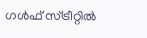ഗൾഫ് സ്ട്രീറ്റിൽ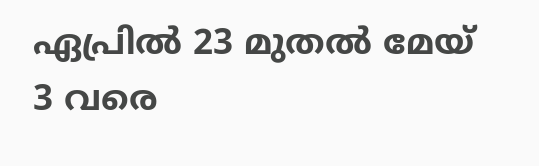ഏപ്രിൽ 23 മുതൽ മേയ് 3 വരെ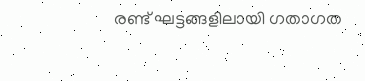രണ്ട് ഘട്ടങ്ങളിലായി ഗതാഗത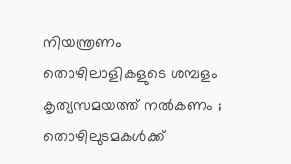നിയന്ത്രണം
തൊഴിലാളികളുടെ ശമ്പളം കൃത്യസമയത്ത് നൽകണം ; തൊഴിലുടമകൾക്ക്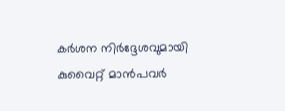കർശന നിർദ്ദേശവുമായി കുവൈറ്റ് മാൻപവർ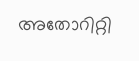അതോറിറ്റി